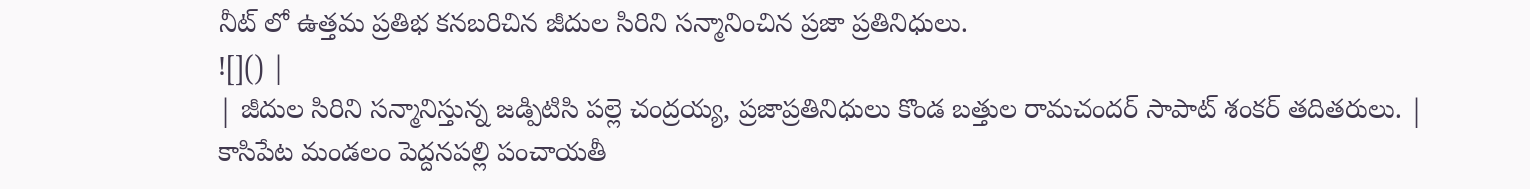నీట్ లో ఉత్తమ ప్రతిభ కనబరిచిన జీదుల సిరిని సన్మానించిన ప్రజా ప్రతినిధులు.
![]() |
| జీదుల సిరిని సన్మానిస్తున్న జడ్పిటిసి పల్లె చంద్రయ్య, ప్రజాప్రతినిధులు కొండ బత్తుల రామచందర్ సాపాట్ శంకర్ తదితరులు. |
కాసిపేట మండలం పెద్దనపల్లి పంచాయతీ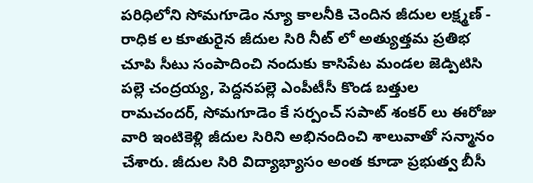పరిధిలోని సోమగూడెం న్యూ కాలనీకి చెందిన జీదుల లక్ష్మణ్ - రాధిక ల కూతురైన జీదుల సిరి నీట్ లో అత్యుత్తమ ప్రతిభ చూపి సీటు సంపాదించి నందుకు కాసిపేట మండల జెడ్పిటిసి పల్లె చంద్రయ్య, పెద్దనపల్లె ఎంపీటీసీ కొండ బత్తుల రామచందర్, సోమగూడెం కే సర్పంచ్ సపాట్ శంకర్ లు ఈరోజు వారి ఇంటికెళ్లి జీదుల సిరిని అభినందించి శాలువాతో సన్మానం చేశారు. జీదుల సిరి విద్యాభ్యాసం అంత కూడా ప్రభుత్వ బీసీ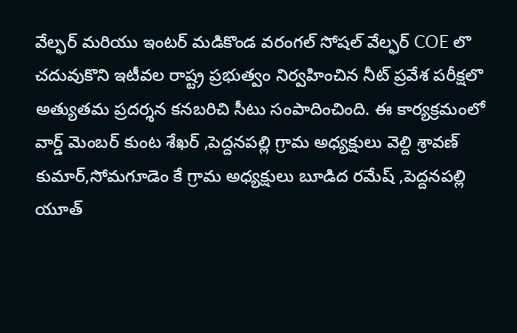వేల్ఫర్ మరియు ఇంటర్ మడికొండ వరంగల్ సోషల్ వేల్ఫర్ COE లొ చదువుకొని ఇటీవల రాష్ట్ర ప్రభుత్వం నిర్వహించిన నీట్ ప్రవేశ పరీక్షలొ అత్యుతమ ప్రదర్శన కనబరిచి సీటు సంపాదించింది. ఈ కార్యక్రమంలో వార్డ్ మెంబర్ కుంట శేఖర్ ,పెద్దనపల్లి గ్రామ అధ్యక్షులు వెల్ది శ్రావణ్ కుమార్,సోమగూడెం కే గ్రామ అధ్యక్షులు బూడిద రమేష్ ,పెద్దనపల్లి యూత్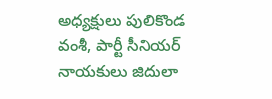అధ్యక్షులు పులికొండ వంశీ, పార్టీ సీనియర్ నాయకులు జిదులా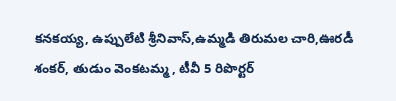కనకయ్య, ఉప్పులేటి శ్రీనివాస్,ఉమ్మడి తిరుమల చారి,ఊరడీ శంకర్, తుడుం వెంకటమ్మ , టీవీ 5 రిపొర్టర్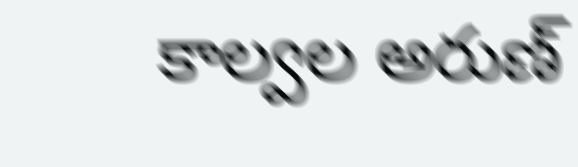కాల్వల అరుణ్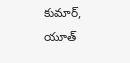కుమార్, యూత్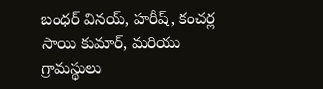బంధర్ వినయ్, హరీష్, కంచర్ల సాయి కుమార్, మరియు గ్రామస్థులు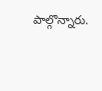పాల్గొన్నారు.